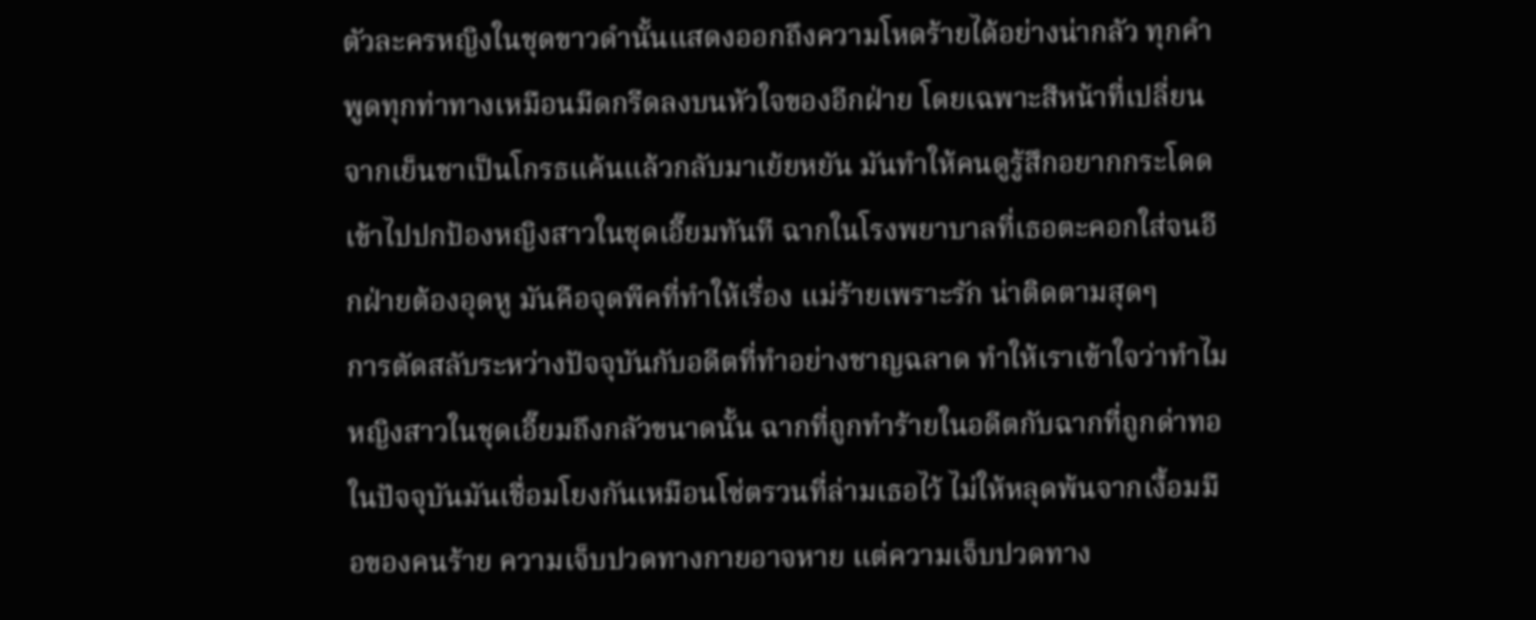ตัวละครหญิงในชุดขาวดำนั้นแสดงออกถึงความโหดร้ายได้อย่างน่ากลัว ทุกคำพูดทุกท่าทางเหมือนมีดกรีดลงบนหัวใจของอีกฝ่าย โดยเฉพาะสีหน้าที่เปลี่ยนจากเย็นชาเป็นโกรธแค้นแล้วกลับมาเย้ยหยัน มันทำให้คนดูรู้สึกอยากกระโดดเข้าไปปกป้องหญิงสาวในชุดเอี๊ยมทันที ฉากในโรงพยาบาลที่เธอตะคอกใส่จนอีกฝ่ายต้องอุดหู มันคือจุดพีคที่ทำให้เรื่อง แม่ร้ายเพราะรัก น่าติดตามสุดๆ
การตัดสลับระหว่างปัจจุบันกับอดีตที่ทำอย่างชาญฉลาด ทำให้เราเข้าใจว่าทำไมหญิงสาวในชุดเอี๊ยมถึงกลัวขนาดนั้น ฉากที่ถูกทำร้ายในอดีตกับฉากที่ถูกด่าทอในปัจจุบันมันเชื่อมโยงกันเหมือนโซ่ตรวนที่ล่ามเธอไว้ ไม่ให้หลุดพ้นจากเงื้อมมือของคนร้าย ความเจ็บปวดทางกายอาจหาย แต่ความเจ็บปวดทาง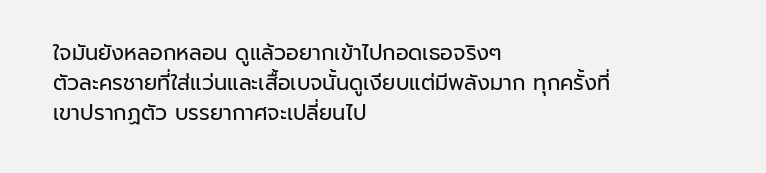ใจมันยังหลอกหลอน ดูแล้วอยากเข้าไปกอดเธอจริงๆ
ตัวละครชายที่ใส่แว่นและเสื้อเบจนั้นดูเงียบแต่มีพลังมาก ทุกครั้งที่เขาปรากฏตัว บรรยากาศจะเปลี่ยนไป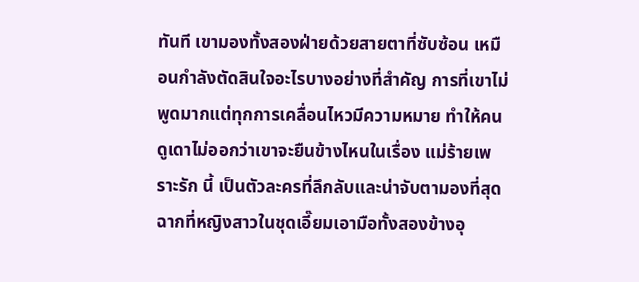ทันที เขามองทั้งสองฝ่ายด้วยสายตาที่ซับซ้อน เหมือนกำลังตัดสินใจอะไรบางอย่างที่สำคัญ การที่เขาไม่พูดมากแต่ทุกการเคลื่อนไหวมีความหมาย ทำให้คนดูเดาไม่ออกว่าเขาจะยืนข้างไหนในเรื่อง แม่ร้ายเพราะรัก นี้ เป็นตัวละครที่ลึกลับและน่าจับตามองที่สุด
ฉากที่หญิงสาวในชุดเอี๊ยมเอามือทั้งสองข้างอุ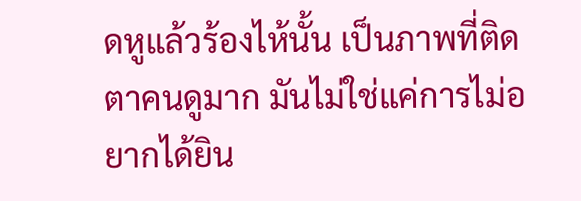ดหูแล้วร้องไห้นั้น เป็นภาพที่ติดตาคนดูมาก มันไม่ใช่แค่การไม่อยากได้ยิน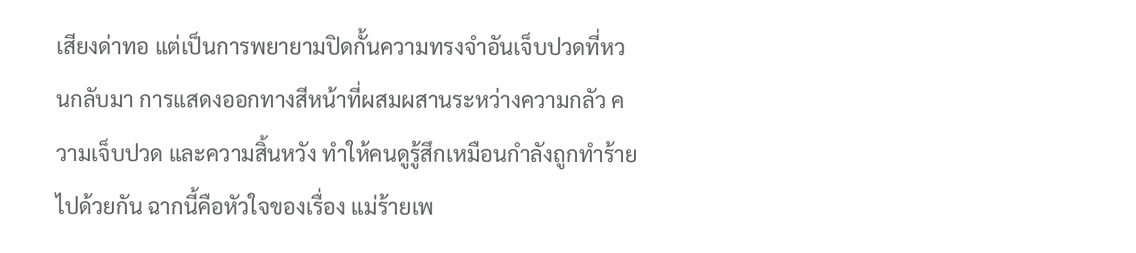เสียงด่าทอ แต่เป็นการพยายามปิดกั้นความทรงจำอันเจ็บปวดที่หวนกลับมา การแสดงออกทางสีหน้าที่ผสมผสานระหว่างความกลัว ความเจ็บปวด และความสิ้นหวัง ทำให้คนดูรู้สึกเหมือนกำลังถูกทำร้ายไปด้วยกัน ฉากนี้คือหัวใจของเรื่อง แม่ร้ายเพ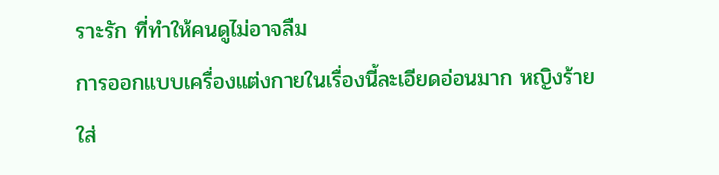ราะรัก ที่ทำให้คนดูไม่อาจลืม
การออกแบบเครื่องแต่งกายในเรื่องนี้ละเอียดอ่อนมาก หญิงร้ายใส่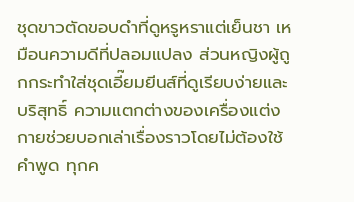ชุดขาวตัดขอบดำที่ดูหรูหราแต่เย็นชา เหมือนความดีที่ปลอมแปลง ส่วนหญิงผู้ถูกกระทำใส่ชุดเอี๊ยมยีนส์ที่ดูเรียบง่ายและบริสุทธิ์ ความแตกต่างของเครื่องแต่งกายช่วยบอกเล่าเรื่องราวโดยไม่ต้องใช้คำพูด ทุกค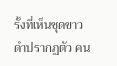รั้งที่เห็นชุดขาวดำปรากฏตัว คน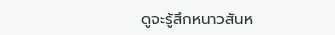ดูจะรู้สึกหนาวสันห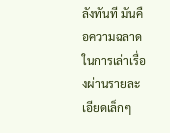ลังทันที มันคือความฉลาดในการเล่าเรื่องผ่านรายละเอียดเล็กๆ